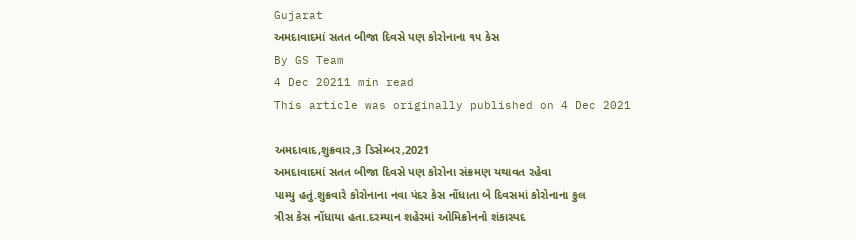Gujarat
અમદાવાદમાં સતત બીજા દિવસે પણ કોરોનાના ૧૫ કેસ
By GS Team
4 Dec 20211 min read
This article was originally published on 4 Dec 2021

અમદાવાદ,શુક્રવાર,3 ડિસેમ્બર,2021
અમદાવાદમાં સતત બીજા દિવસે પણ કોરોના સંક્રમણ યથાવત રહેવા
પામ્યુ હતું.શુક્રવારે કોરોનાના નવા પંદર કેસ નોંધાતા બે દિવસમાં કોરોનાના કુલ
ત્રીસ કેસ નોંધાયા હતા.દરમ્યાન શહેરમાં ઓમિક્રોનનો શંકાસ્પદ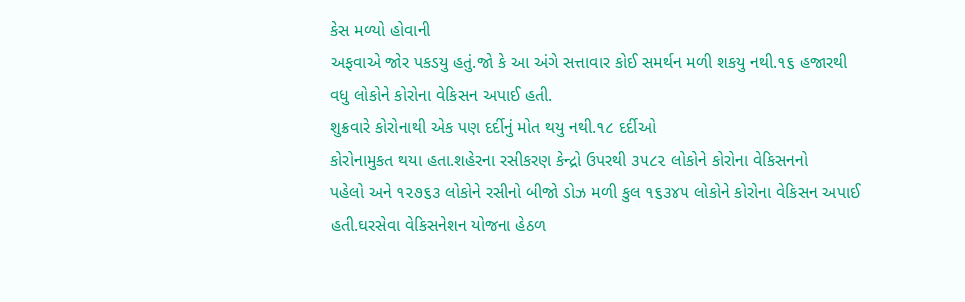કેસ મળ્યો હોવાની
અફવાએ જોર પકડયુ હતું.જો કે આ અંગે સત્તાવાર કોઈ સમર્થન મળી શકયુ નથી.૧૬ હજારથી
વધુ લોકોને કોરોના વેકિસન અપાઈ હતી.
શુક્રવારે કોરોનાથી એક પણ દર્દીનું મોત થયુ નથી.૧૮ દર્દીઓ
કોરોનામુકત થયા હતા.શહેરના રસીકરણ કેન્દ્રો ઉપરથી ૩૫૮૨ લોકોને કોરોના વેકિસનનો
પહેલો અને ૧૨૭૬૩ લોકોને રસીનો બીજો ડોઝ મળી કુલ ૧૬૩૪૫ લોકોને કોરોના વેકિસન અપાઈ
હતી.ઘરસેવા વેકિસનેશન યોજના હેઠળ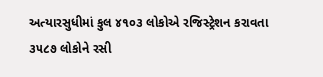અત્યારસુધીમાં કુલ ૪૧૦૩ લોકોએ રજિસ્ટ્રેશન કરાવતા
૩૫૮૭ લોકોને રસી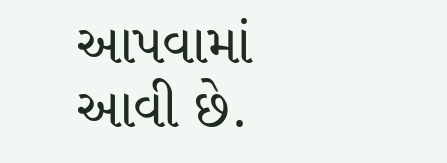આપવામાં આવી છે.